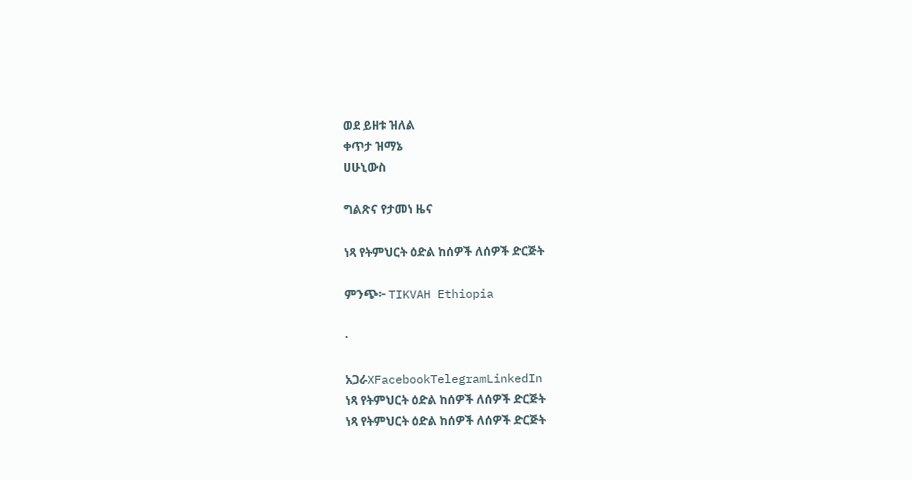ወደ ይዘቱ ዝለል
ቀጥታ ዝማኔ
ሀሁኒውስ

ግልጽና የታመነ ዜና

ነጻ የትምህርት ዕድል ከሰዎች ለሰዎች ድርጅት

ምንጭ፦ TIKVAH Ethiopia

·

አጋራXFacebookTelegramLinkedIn
ነጻ የትምህርት ዕድል ከሰዎች ለሰዎች ድርጅት
ነጻ የትምህርት ዕድል ከሰዎች ለሰዎች ድርጅት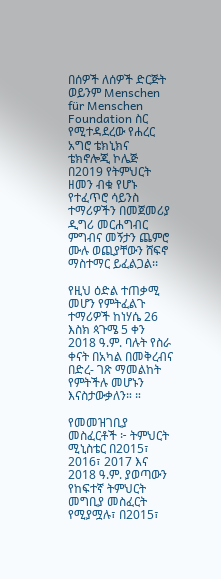በሰዎች ለሰዎች ድርጅት ወይንም Menschen für Menschen Foundation ስር የሚተዳደረው የሐረር አግሮ ቴክኒክና ቴክኖሎጂ ኮሌጅ በ2019 የትምህርት ዘመን ብቁ የሆኑ የተፈጥሮ ሳይንስ ተማሪዎችን በመጀመሪያ ዲግሪ መርሐግብር ምግብና መኝታን ጨምሮ ሙሉ ወጪያቸውን ሸፍኖ ማስተማር ይፈልጋል፡፡

የዚህ ዕድል ተጠቃሚ መሆን የምትፈልጉ ተማሪዎች ከነሃሴ 26 እስክ ጳጉሜ 5 ቀን 2018 ዓ.ም. ባሉት የስራ ቀናት በአካል በመቅረብና በድረ- ገጽ ማመልከት የምትችሉ መሆኑን እናስታውቃለን። ።

የመመዝገቢያ መስፈርቶች ፦ ትምህርት ሚኒስቴር በ2015፣ 2016፣ 2017 እና 2018 ዓ.ም. ያወጣውን የከፍተኛ ትምህርት መግቢያ መስፈርት የሚያሟሉ፣ በ2015፣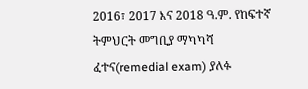2016፣ 2017 እና 2018 ዓ.ም. የከፍተኛ ትምህርት መግቢያ ማካካሻ ፈተና(remedial exam) ያለፉ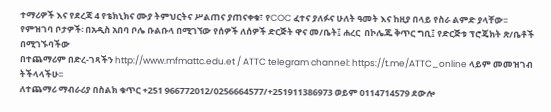ተማሪዎች እና የደረጃ 4 የቴክኒክና ሙያ ትምህርትና ሥልጠና ያጠናቀቁ፣ የCOC ፈተና ያለፉና ሁለት ዓመት እና ከዚያ በላይ የስራ ልምድ ያላቸው፡፡
የምዝገባ ቦታዎች፡ በአዲስ አበባ ቦሌ ቡልቡላ በሚገኘው የሰዎች ለሰዎች ድርጅት ዋና መ/ቤት፤ ሐረር  በኮሌጁ ቅጥር ግቢ፤ የድርጅቱ ፕሮጄክት ጽ/ቤቶች በሚገኙባችው
በተጨማሪም በድረ-ገጻችን http://www.mfmattc.edu.et / ATTC telegram channel: https://t.me/ATTC_online ላይም መመዝገብ ትችላላችሁ፡፡
ለተጨማሪ ማብራሪያ በስልክ ቁጥር +251 966772012/0256664577/+251911386973 ወይም 0114714579 ደውሎ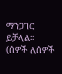ማንጋገር ይቻላል፡፡
(ሰዎች ለሰዎች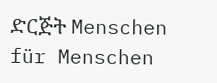ድርጅት Menschen für Menschen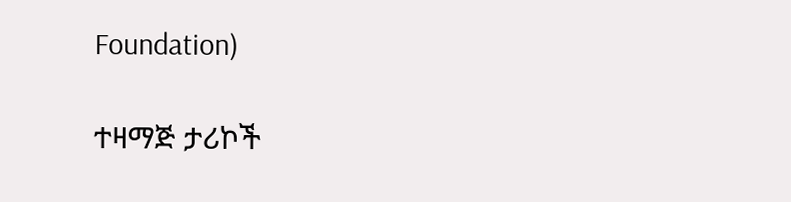Foundation)

ተዛማጅ ታሪኮች